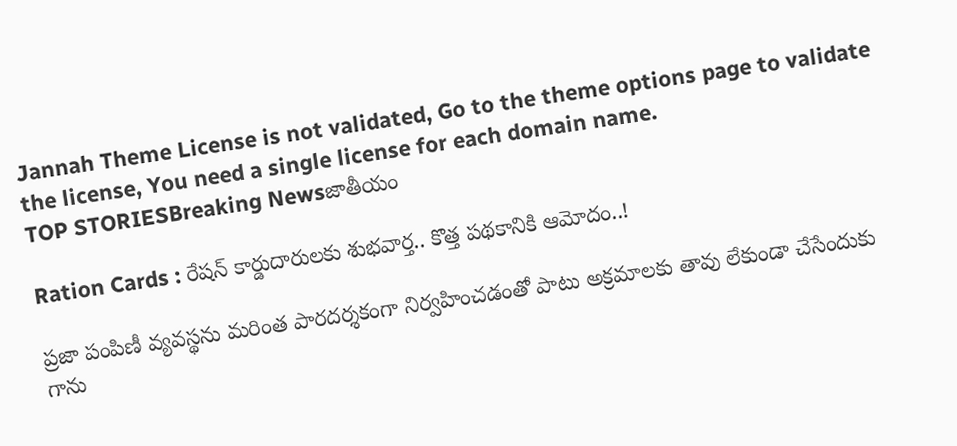Jannah Theme License is not validated, Go to the theme options page to validate the license, You need a single license for each domain name.
TOP STORIESBreaking Newsజాతీయం

Ration Cards : రేషన్ కార్డుదారులకు శుభవార్త.. కొత్త పథకానికి ఆమోదం..!

ప్రజా పంపిణీ వ్యవస్థను మరింత పారదర్శకంగా నిర్వహించడంతో పాటు అక్రమాలకు తావు లేకుండా చేసేందుకు గాను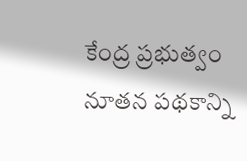కేంద్ర ప్రభుత్వం నూతన పథకాన్ని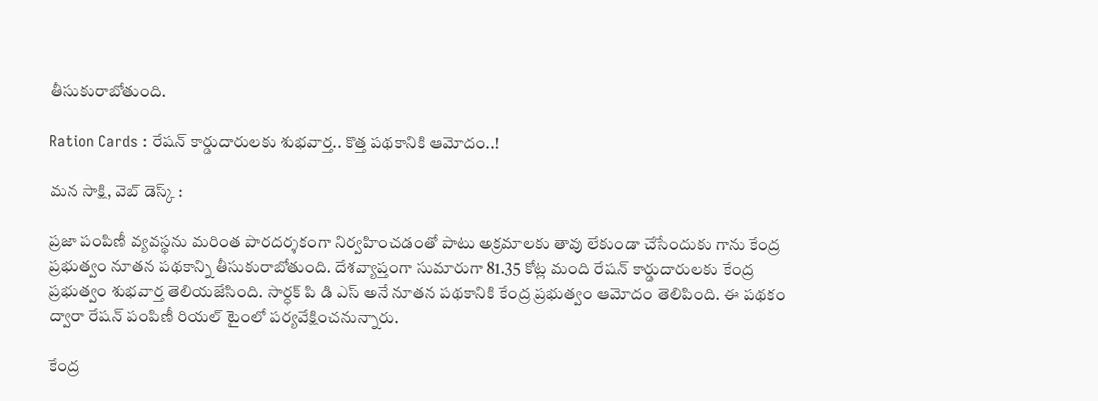తీసుకురాబోతుంది.

Ration Cards : రేషన్ కార్డుదారులకు శుభవార్త.. కొత్త పథకానికి ఆమోదం..!

మన సాక్షి, వెబ్ డెస్క్ :

ప్రజా పంపిణీ వ్యవస్థను మరింత పారదర్శకంగా నిర్వహించడంతో పాటు అక్రమాలకు తావు లేకుండా చేసేందుకు గాను కేంద్ర ప్రభుత్వం నూతన పథకాన్ని తీసుకురాబోతుంది. దేశవ్యాప్తంగా సుమారుగా 81.35 కోట్ల మంది రేషన్ కార్డుదారులకు కేంద్ర ప్రభుత్వం శుభవార్త తెలియజేసింది. సార్ధక్ పి డి ఎస్ అనే నూతన పథకానికి కేంద్ర ప్రభుత్వం ఆమోదం తెలిపింది. ఈ పథకం ద్వారా రేషన్ పంపిణీ రియల్ టైంలో పర్యవేక్షించనున్నారు.

కేంద్ర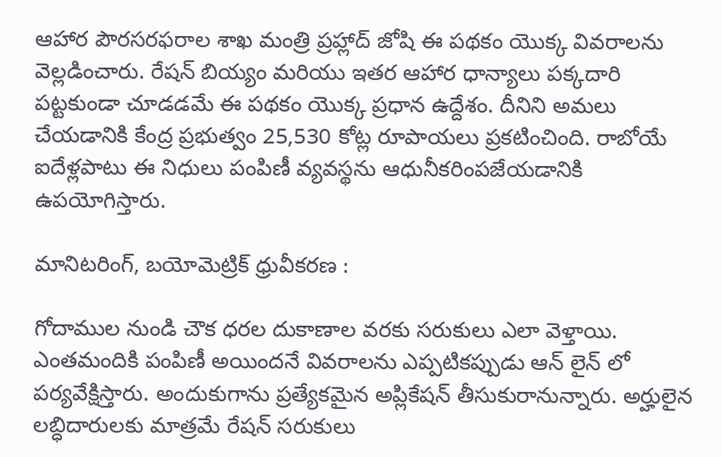ఆహార పౌరసరఫరాల శాఖ మంత్రి ప్రహ్లాద్ జోషి ఈ పథకం యొక్క వివరాలను వెల్లడించారు. రేషన్ బియ్యం మరియు ఇతర ఆహార ధాన్యాలు పక్కదారి పట్టకుండా చూడడమే ఈ పథకం యొక్క ప్రధాన ఉద్దేశం. దీనిని అమలు చేయడానికి కేంద్ర ప్రభుత్వం 25,530 కోట్ల రూపాయలు ప్రకటించింది. రాబోయే ఐదేళ్లపాటు ఈ నిధులు పంపిణీ వ్యవస్థను ఆధునీకరింపజేయడానికి ఉపయోగిస్తారు.

మానిటరింగ్, బయోమెట్రిక్ ధ్రువీకరణ :

గోదాముల నుండి చౌక ధరల దుకాణాల వరకు సరుకులు ఎలా వెళ్తాయి. ఎంతమందికి పంపిణీ అయిందనే వివరాలను ఎప్పటికప్పుడు ఆన్ లైన్ లో పర్యవేక్షిస్తారు. అందుకుగాను ప్రత్యేకమైన అప్లికేషన్ తీసుకురానున్నారు. అర్హులైన లబ్ధిదారులకు మాత్రమే రేషన్ సరుకులు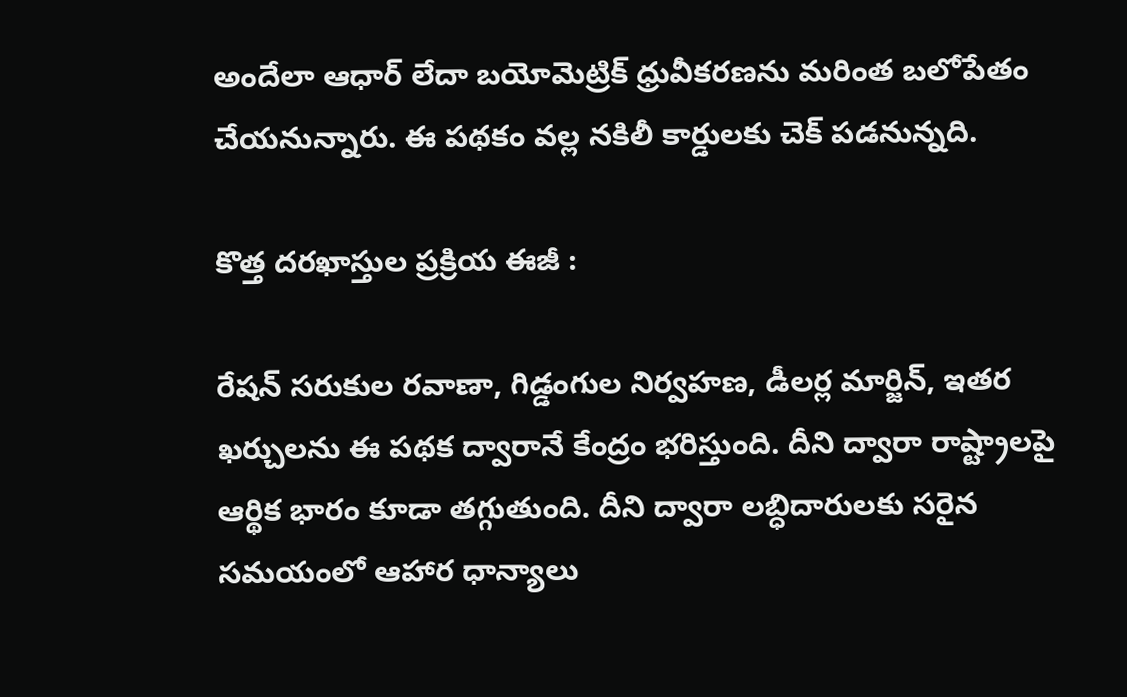అందేలా ఆధార్ లేదా బయోమెట్రిక్ ధ్రువీకరణను మరింత బలోపేతం చేయనున్నారు. ఈ పథకం వల్ల నకిలీ కార్డులకు చెక్ పడనున్నది.

కొత్త దరఖాస్తుల ప్రక్రియ ఈజీ :

రేషన్ సరుకుల రవాణా, గిడ్డంగుల నిర్వహణ, డీలర్ల మార్జిన్, ఇతర ఖర్చులను ఈ పథక ద్వారానే కేంద్రం భరిస్తుంది. దీని ద్వారా రాష్ట్రాలపై ఆర్థిక భారం కూడా తగ్గుతుంది. దీని ద్వారా లబ్ధిదారులకు సరైన సమయంలో ఆహార ధాన్యాలు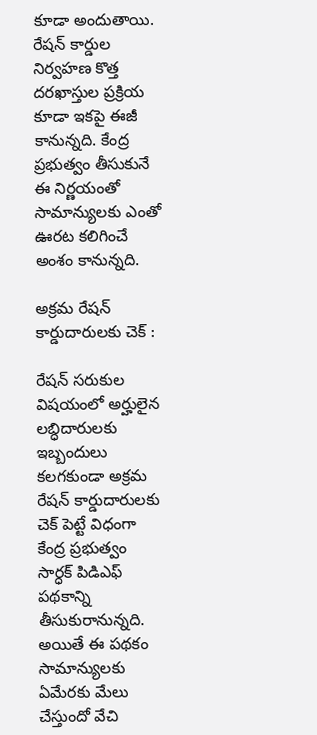కూడా అందుతాయి. రేషన్ కార్డుల నిర్వహణ కొత్త దరఖాస్తుల ప్రక్రియ కూడా ఇకపై ఈజీ కానున్నది. కేంద్ర ప్రభుత్వం తీసుకునే ఈ నిర్ణయంతో సామాన్యులకు ఎంతో ఊరట కలిగించే అంశం కానున్నది.

అక్రమ రేషన్ కార్డుదారులకు చెక్ :

రేషన్ సరుకుల విషయంలో అర్హులైన లబ్ధిదారులకు ఇబ్బందులు కలగకుండా అక్రమ రేషన్ కార్డుదారులకు చెక్ పెట్టే విధంగా కేంద్ర ప్రభుత్వం సార్ధక్ పిడిఎఫ్ పథకాన్ని తీసుకురానున్నది. అయితే ఈ పథకం సామాన్యులకు ఏమేరకు మేలు చేస్తుందో వేచి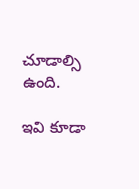చూడాల్సి ఉంది.

ఇవి కూడా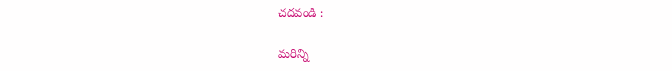చదవండి :

మరిన్ని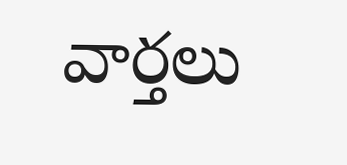వార్తలు